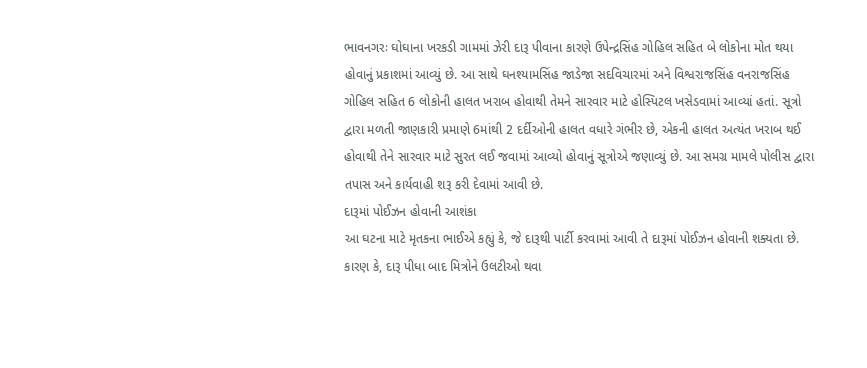ભાવનગરઃ ઘોઘાના ખરકડી ગામમાં ઝેરી દારૂ પીવાના કારણે ઉપેન્દ્રસિંહ ગોહિલ સહિત બે લોકોના મોત થયા હોવાનું પ્રકાશમાં આવ્યું છે. આ સાથે ઘનશ્યામસિંહ જાડેજા સદવિચારમાં અને વિશ્વરાજસિંહ વનરાજસિંહ ગોહિલ સહિત 6 લોકોની હાલત ખરાબ હોવાથી તેમને સારવાર માટે હોસ્પિટલ ખસેડવામાં આવ્યાં હતાં. સૂત્રો દ્વારા મળતી જાણકારી પ્રમાણે 6માંથી 2 દર્દીઓની હાલત વધારે ગંભીર છે, એકની હાલત અત્યંત ખરાબ થઈ હોવાથી તેને સારવાર માટે સુરત લઈ જવામાં આવ્યો હોવાનું સૂત્રોએ જણાવ્યું છે. આ સમગ્ર મામલે પોલીસ દ્વારા તપાસ અને કાર્યવાહી શરૂ કરી દેવામાં આવી છે.
દારૂમાં પોઈઝન હોવાની આશંકા
આ ઘટના માટે મૃતકના ભાઈએ કહ્યું કે, જે દારૂથી પાર્ટી કરવામાં આવી તે દારૂમાં પોઈઝન હોવાની શક્યતા છે. કારણ કે, દારૂ પીધા બાદ મિત્રોને ઉલટીઓ થવા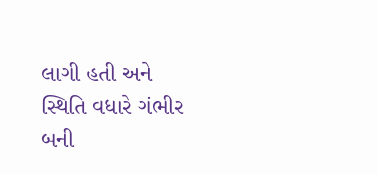લાગી હતી અને સ્થિતિ વધારે ગંભીર બની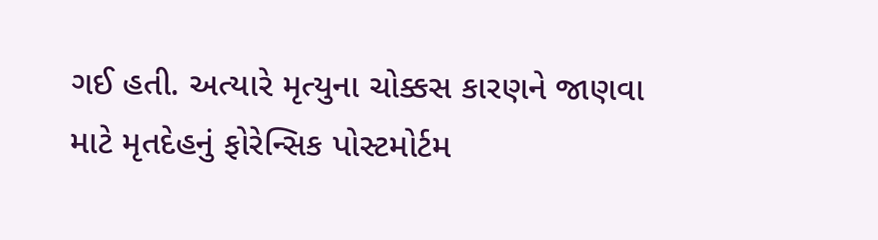ગઈ હતી. અત્યારે મૃત્યુના ચોક્કસ કારણને જાણવા માટે મૃતદેહનું ફોરેન્સિક પોસ્ટમોર્ટમ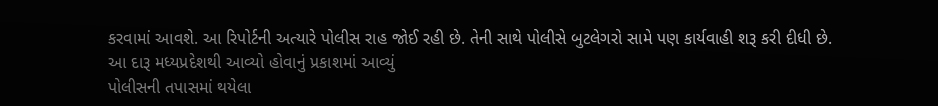કરવામાં આવશે. આ રિપોર્ટની અત્યારે પોલીસ રાહ જોઈ રહી છે. તેની સાથે પોલીસે બુટલેગરો સામે પણ કાર્યવાહી શરૂ કરી દીધી છે.
આ દારૂ મધ્યપ્રદેશથી આવ્યો હોવાનું પ્રકાશમાં આવ્યું
પોલીસની તપાસમાં થયેલા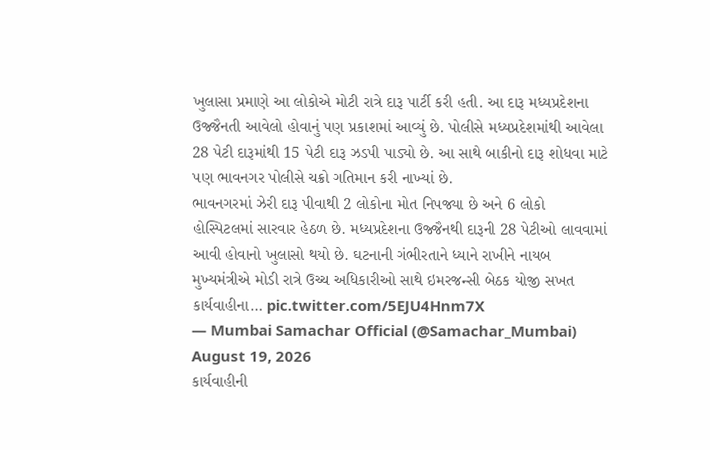ખુલાસા પ્રમાણે આ લોકોએ મોટી રાત્રે દારૂ પાર્ટી કરી હતી. આ દારૂ મધ્યપ્રદેશના ઉજ્જૈનતી આવેલો હોવાનું પણ પ્રકાશમાં આવ્યું છે. પોલીસે મધ્યપ્રદેશમાંથી આવેલા 28 પેટી દારૂમાંથી 15 પેટી દારૂ ઝડપી પાડ્યો છે. આ સાથે બાકીનો દારૂ શોધવા માટે પણ ભાવનગર પોલીસે ચક્રો ગતિમાન કરી નાખ્યાં છે.
ભાવનગરમાં ઝેરી દારૂ પીવાથી 2 લોકોના મોત નિપજ્યા છે અને 6 લોકો હોસ્પિટલમાં સારવાર હેઠળ છે. મધ્યપ્રદેશના ઉજ્જૈનથી દારૂની 28 પેટીઓ લાવવામાં આવી હોવાનો ખુલાસો થયો છે. ઘટનાની ગંભીરતાને ધ્યાને રાખીને નાયબ મુખ્યમંત્રીએ મોડી રાત્રે ઉચ્ચ અધિકારીઓ સાથે ઇમરજન્સી બેઠક યોજી સખત કાર્યવાહીના… pic.twitter.com/5EJU4Hnm7X
— Mumbai Samachar Official (@Samachar_Mumbai) August 19, 2026
કાર્યવાહીની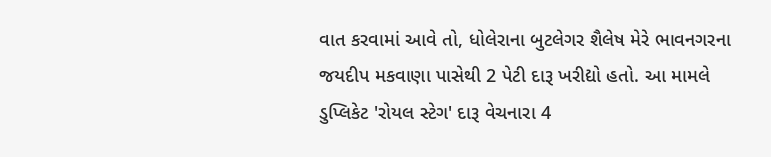વાત કરવામાં આવે તો, ધોલેરાના બુટલેગર શૈલેષ મેરે ભાવનગરના જયદીપ મકવાણા પાસેથી 2 પેટી દારૂ ખરીદ્યો હતો. આ મામલે ડુપ્લિકેટ 'રોયલ સ્ટેગ' દારૂ વેચનારા 4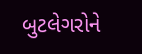બુટલેગરોને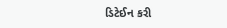ડિટેઈન કરી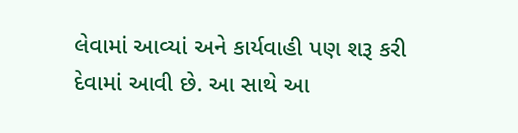લેવામાં આવ્યાં અને કાર્યવાહી પણ શરૂ કરી દેવામાં આવી છે. આ સાથે આ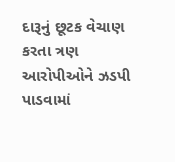દારૂનું છૂટક વેચાણ કરતા ત્રણ આરોપીઓને ઝડપી પાડવામાં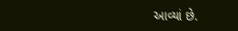આવ્યાં છે.